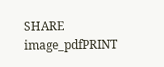SHARE
image_pdfPRINT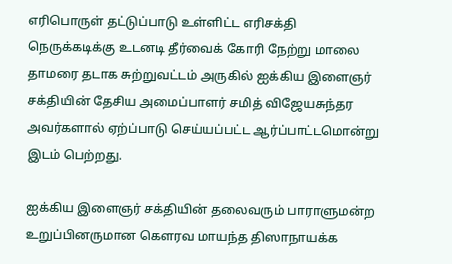எரிபொருள் தட்டுப்பாடு உள்ளிட்ட எரிசக்தி நெருக்கடிக்கு உடனடி தீர்வைக் கோரி நேற்று மாலை தாமரை தடாக சுற்றுவட்டம் அருகில் ஐக்கிய இளைஞர் சக்தியின் தேசிய அமைப்பாளர் சமித் விஜேயசுந்தர அவர்களால் ஏற்ப்பாடு செய்யப்பட்ட ஆர்ப்பாட்டமொன்று இடம் பெற்றது.

ஐக்கிய இளைஞர் சக்தியின் தலைவரும் பாராளுமன்ற உறுப்பினருமான கௌரவ மாயந்த திஸாநாயக்க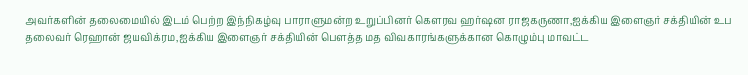அவர்களின் தலைமையில் இடம் பெற்ற இந்நிகழ்வு பாராளுமன்ற உறுப்பினர் கௌரவ ஹர்ஷன ராஜகருணா,ஐக்கிய இளைஞர் சக்தியின் உப தலைவர் ரெஹான் ஜயவிக்ரம,ஐக்கிய இளைஞர் சக்தியின் பௌத்த மத விவகாரங்களுக்கான கொழும்பு மாவட்ட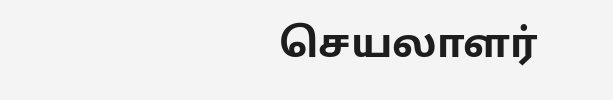செயலாளர்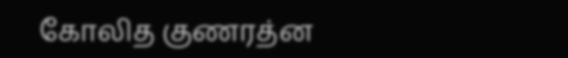கோலித குணரத்ன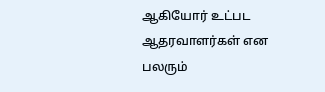ஆகியோர் உட்பட ஆதரவாளர்கள் என பலரும்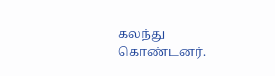கலந்து கொண்டனர்.